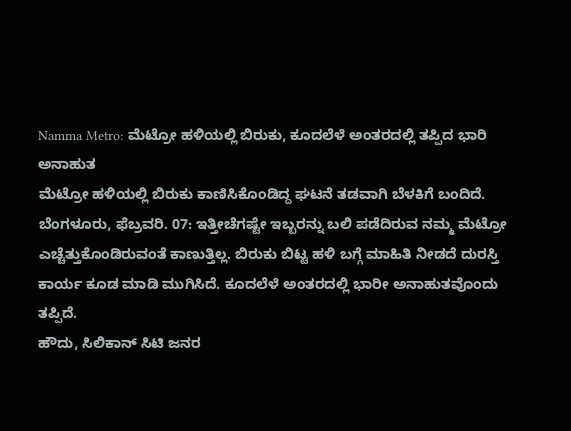Namma Metro: ಮೆಟ್ರೋ ಹಳಿಯಲ್ಲಿ ಬಿರುಕು, ಕೂದಲೆಳೆ ಅಂತರದಲ್ಲಿ ತಪ್ಪಿದ ಭಾರಿ ಅನಾಹುತ
ಮೆಟ್ರೋ ಹಳಿಯಲ್ಲಿ ಬಿರುಕು ಕಾಣಿಸಿಕೊಂಡಿದ್ದ ಘಟನೆ ತಡವಾಗಿ ಬೆಳಕಿಗೆ ಬಂದಿದೆ.
ಬೆಂಗಳೂರು, ಫೆಬ್ರವರಿ. 07: ಇತ್ತೀಚೆಗಷ್ಟೇ ಇಬ್ಬರನ್ನು ಬಲಿ ಪಡೆದಿರುವ ನಮ್ಮ ಮೆಟ್ರೋ ಎಚ್ಚೆತ್ತುಕೊಂಡಿರುವಂತೆ ಕಾಣುತ್ತಿಲ್ಲ. ಬಿರುಕು ಬಿಟ್ಟ ಹಳಿ ಬಗ್ಗೆ ಮಾಹಿತಿ ನೀಡದೆ ದುರಸ್ತಿ ಕಾರ್ಯ ಕೂಡ ಮಾಡಿ ಮುಗಿಸಿದೆ. ಕೂದಲೆಳೆ ಅಂತರದಲ್ಲಿ ಭಾರೀ ಅನಾಹುತವೊಂದು ತಪ್ಪಿದೆ.
ಹೌದು, ಸಿಲಿಕಾನ್ ಸಿಟಿ ಜನರ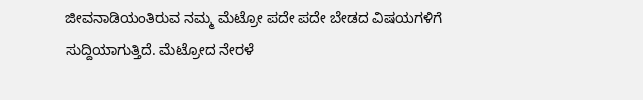ಜೀವನಾಡಿಯಂತಿರುವ ನಮ್ಮ ಮೆಟ್ರೋ ಪದೇ ಪದೇ ಬೇಡದ ವಿಷಯಗಳಿಗೆ ಸುದ್ದಿಯಾಗುತ್ತಿದೆ. ಮೆಟ್ರೋದ ನೇರಳೆ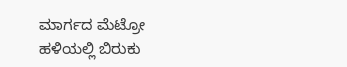ಮಾರ್ಗದ ಮೆಟ್ರೋ ಹಳಿಯಲ್ಲಿ ಬಿರುಕು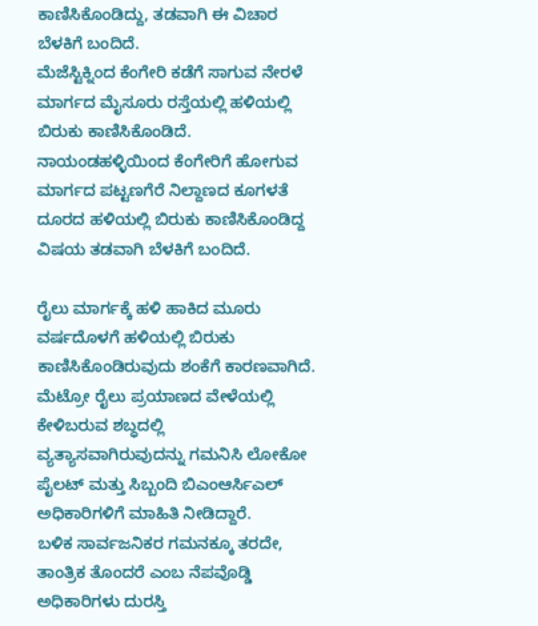ಕಾಣಿಸಿಕೊಂಡಿದ್ದು, ತಡವಾಗಿ ಈ ವಿಚಾರ ಬೆಳಕಿಗೆ ಬಂದಿದೆ.
ಮೆಜೆಸ್ಟಿಕ್ನಿಂದ ಕೆಂಗೇರಿ ಕಡೆಗೆ ಸಾಗುವ ನೇರಳೆ ಮಾರ್ಗದ ಮೈಸೂರು ರಸ್ತೆಯಲ್ಲಿ ಹಳಿಯಲ್ಲಿ ಬಿರುಕು ಕಾಣಿಸಿಕೊಂಡಿದೆ. ನಾಯಂಡಹಳ್ಳಿಯಿಂದ ಕೆಂಗೇರಿಗೆ ಹೋಗುವ ಮಾರ್ಗದ ಪಟ್ಟಣಗೆರೆ ನಿಲ್ದಾಣದ ಕೂಗಳತೆ ದೂರದ ಹಳಿಯಲ್ಲಿ ಬಿರುಕು ಕಾಣಿಸಿಕೊಂಡಿದ್ದ ವಿಷಯ ತಡವಾಗಿ ಬೆಳಕಿಗೆ ಬಂದಿದೆ.

ರೈಲು ಮಾರ್ಗಕ್ಕೆ ಹಳಿ ಹಾಕಿದ ಮೂರು ವರ್ಷದೊಳಗೆ ಹಳಿಯಲ್ಲಿ ಬಿರುಕು ಕಾಣಿಸಿಕೊಂಡಿರುವುದು ಶಂಕೆಗೆ ಕಾರಣವಾಗಿದೆ. ಮೆಟ್ರೋ ರೈಲು ಪ್ರಯಾಣದ ವೇಳೆಯಲ್ಲಿ ಕೇಳಿಬರುವ ಶಬ್ಧದಲ್ಲಿ ವ್ಯತ್ಯಾಸವಾಗಿರುವುದನ್ನು ಗಮನಿಸಿ ಲೋಕೋ ಪೈಲಟ್ ಮತ್ತು ಸಿಬ್ಬಂದಿ ಬಿಎಂಆರ್ಸಿಎಲ್ ಅಧಿಕಾರಿಗಳಿಗೆ ಮಾಹಿತಿ ನೀಡಿದ್ದಾರೆ.
ಬಳಿಕ ಸಾರ್ವಜನಿಕರ ಗಮನಕ್ಕೂ ತರದೇ, ತಾಂತ್ರಿಕ ತೊಂದರೆ ಎಂಬ ನೆಪವೊಡ್ಡಿ ಅಧಿಕಾರಿಗಳು ದುರಸ್ತಿ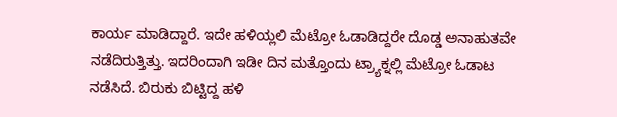ಕಾರ್ಯ ಮಾಡಿದ್ದಾರೆ. ಇದೇ ಹಳಿಯ್ಲಲಿ ಮೆಟ್ರೋ ಓಡಾಡಿದ್ದರೇ ದೊಡ್ಡ ಅನಾಹುತವೇ ನಡೆದಿರುತ್ತಿತ್ತು. ಇದರಿಂದಾಗಿ ಇಡೀ ದಿನ ಮತ್ತೊಂದು ಟ್ರ್ಯಾಕ್ನಲ್ಲಿ ಮೆಟ್ರೋ ಓಡಾಟ ನಡೆಸಿದೆ. ಬಿರುಕು ಬಿಟ್ಟಿದ್ದ ಹಳಿ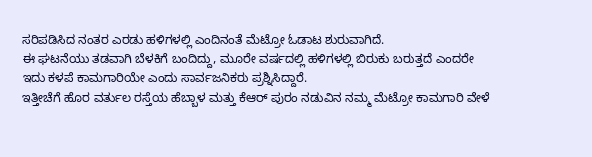ಸರಿಪಡಿಸಿದ ನಂತರ ಎರಡು ಹಳಿಗಳಲ್ಲಿ ಎಂದಿನಂತೆ ಮೆಟ್ರೋ ಓಡಾಟ ಶುರುವಾಗಿದೆ.
ಈ ಘಟನೆಯು ತಡವಾಗಿ ಬೆಳಕಿಗೆ ಬಂದಿದ್ದು, ಮೂರೇ ವರ್ಷದಲ್ಲಿ ಹಳಿಗಳಲ್ಲಿ ಬಿರುಕು ಬರುತ್ತದೆ ಎಂದರೇ ಇದು ಕಳಪೆ ಕಾಮಗಾರಿಯೇ ಎಂದು ಸಾರ್ವಜನಿಕರು ಪ್ರಶ್ನಿಸಿದ್ದಾರೆ.
ಇತ್ತೀಚೆಗೆ ಹೊರ ವರ್ತುಲ ರಸ್ತೆಯ ಹೆಬ್ಬಾಳ ಮತ್ತು ಕೆಆರ್ ಪುರಂ ನಡುವಿನ ನಮ್ಮ ಮೆಟ್ರೋ ಕಾಮಗಾರಿ ವೇಳೆ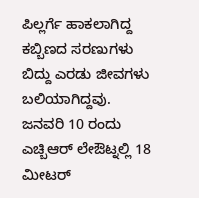ಪಿಲ್ಲರ್ಗೆ ಹಾಕಲಾಗಿದ್ದ ಕಬ್ಬಿಣದ ಸರಣುಗಳು ಬಿದ್ದು ಎರಡು ಜೀವಗಳು ಬಲಿಯಾಗಿದ್ದವು. ಜನವರಿ 10 ರಂದು ಎಚ್ಬಿಆರ್ ಲೇಔಟ್ನಲ್ಲಿ 18 ಮೀಟರ್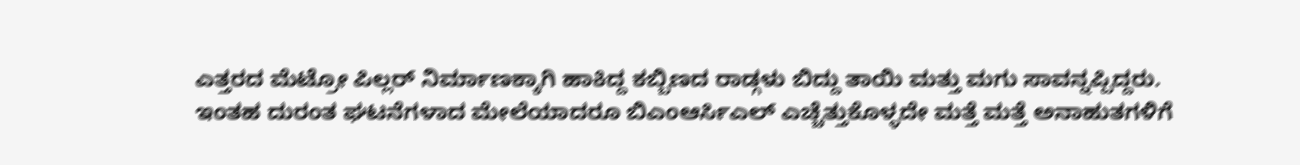ಎತ್ತರದ ಮೆಟ್ರೋ ಪಿಲ್ಲರ್ ನಿರ್ಮಾಣಕ್ಕಾಗಿ ಹಾಕಿದ್ದ ಕಬ್ಬಿಣದ ರಾಡ್ಗಳು ಬಿದ್ದು ತಾಯಿ ಮತ್ತು ಮಗು ಸಾವನ್ನಪ್ಪಿದ್ದರು.
ಇಂತಹ ದುರಂತ ಘಟನೆಗಳಾದ ಮೇಲೆಯಾದರೂ ಬಿಎಂಆರ್ಸಿಎಲ್ ಎಚ್ಚೆತ್ತುಕೊಳ್ಳದೇ ಮತ್ತೆ ಮತ್ತೆ ಅನಾಹುತಗಳಿಗೆ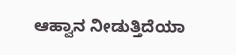ಆಹ್ವಾನ ನೀಡುತ್ತಿದೆಯಾ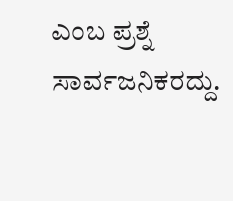ಎಂಬ ಪ್ರಶ್ನೆ ಸಾರ್ವಜನಿಕರದ್ದು.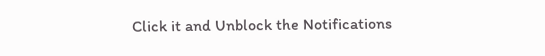Click it and Unblock the Notifications